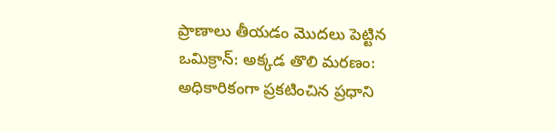ప్రాణాలు తీయడం మొదలు పెట్టిన ఒమిక్రాన్: అక్కడ తొలి మరణం: అధికారికంగా ప్రకటించిన ప్రధాని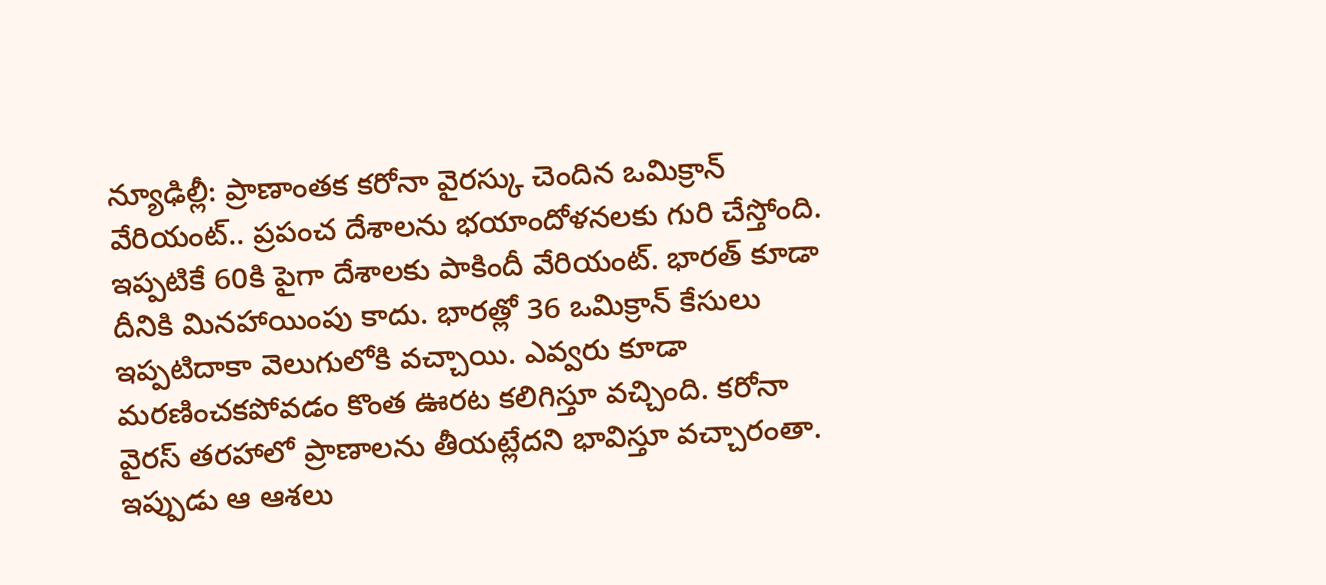న్యూఢిల్లీ: ప్రాణాంతక కరోనా వైరస్కు చెందిన ఒమిక్రాన్ వేరియంట్.. ప్రపంచ దేశాలను భయాందోళనలకు గురి చేస్తోంది. ఇప్పటికే 60కి పైగా దేశాలకు పాకిందీ వేరియంట్. భారత్ కూడా దీనికి మినహాయింపు కాదు. భారత్లో 36 ఒమిక్రాన్ కేసులు ఇప్పటిదాకా వెలుగులోకి వచ్చాయి. ఎవ్వరు కూడా మరణించకపోవడం కొంత ఊరట కలిగిస్తూ వచ్చింది. కరోనా వైరస్ తరహాలో ప్రాణాలను తీయట్లేదని భావిస్తూ వచ్చారంతా. ఇప్పుడు ఆ ఆశలు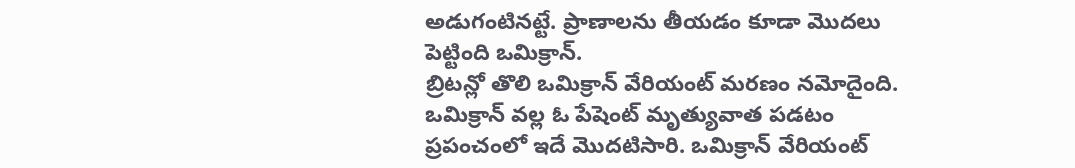అడుగంటినట్టే. ప్రాణాలను తీయడం కూడా మొదలు పెట్టింది ఒమిక్రాన్.
బ్రిటన్లో తొలి ఒమిక్రాన్ వేరియంట్ మరణం నమోదైంది. ఒమిక్రాన్ వల్ల ఓ పేషెంట్ మృత్యువాత పడటం ప్రపంచంలో ఇదే మొదటిసారి. ఒమిక్రాన్ వేరియంట్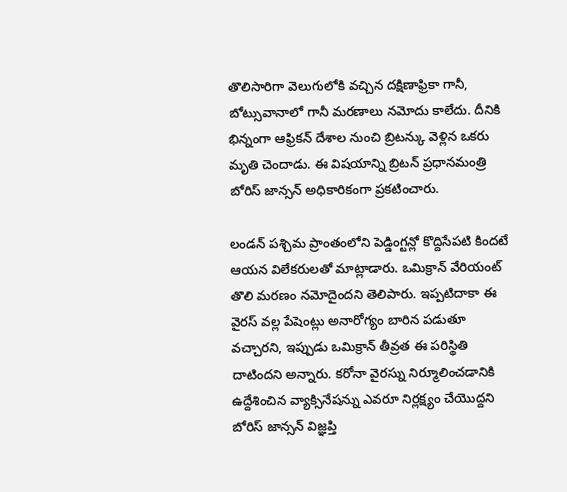తొలిసారిగా వెలుగులోకి వచ్చిన దక్షిణాఫ్రికా గానీ, బోట్సువానాలో గానీ మరణాలు నమోదు కాలేదు. దీనికి భిన్నంగా ఆఫ్రికన్ దేశాల నుంచి బ్రిటన్కు వెళ్లిన ఒకరు మృతి చెందాడు. ఈ విషయాన్ని బ్రిటన్ ప్రధానమంత్రి బోరిస్ జాన్సన్ అధికారికంగా ప్రకటించారు.

లండన్ పశ్చిమ ప్రాంతంలోని పెడ్డింగ్టన్లో కొద్దిసేపటి కిందటే ఆయన విలేకరులతో మాట్లాడారు. ఒమిక్రాన్ వేరియంట్ తొలి మరణం నమోదైందని తెలిపారు. ఇప్పటిదాకా ఈ వైరస్ వల్ల పేషెంట్లు అనారోగ్యం బారిన పడుతూ వచ్చారని, ఇప్పుడు ఒమిక్రాన్ తీవ్రత ఈ పరిస్థితి దాటిందని అన్నారు. కరోనా వైరస్ను నిర్మూలించడానికి ఉద్దేశించిన వ్యాక్సినేషన్ను ఎవరూ నిర్లక్ష్యం చేయొద్దని బోరిస్ జాన్సన్ విజ్ఞప్తి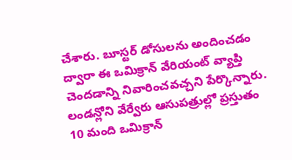చేశారు. బూస్టర్ డోసులను అందించడం ద్వారా ఈ ఒమిక్రాన్ వేరియంట్ వ్యాప్తి చెందడాన్ని నివారించవచ్చని పేర్కొన్నారు.
లండన్లోని వేర్వేరు ఆసుపత్రుల్లో ప్రస్తుతం 10 మంది ఒమిక్రాన్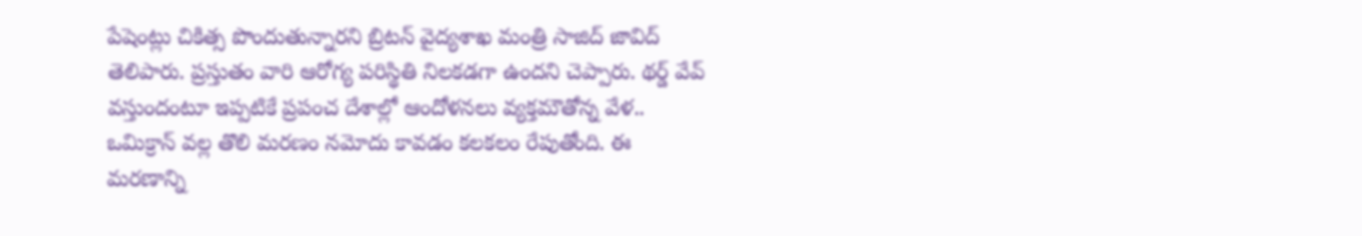పేషెంట్లు చికిత్స పొందుతున్నారని బ్రిటన్ వైద్యశాఖ మంత్రి సాజిద్ జావిద్ తెలిపారు. ప్రస్తుతం వారి ఆరోగ్య పరిస్థితి నిలకడగా ఉందని చెప్పారు. థర్డ్ వేవ్ వస్తుందంటూ ఇప్పటికే ప్రపంచ దేశాల్లో ఆందోళనలు వ్యక్తమౌతోన్న వేళ.. ఒమిక్రాన్ వల్ల తొలి మరణం నమోదు కావడం కలకలం రేపుతోంది. ఈ మరణాన్ని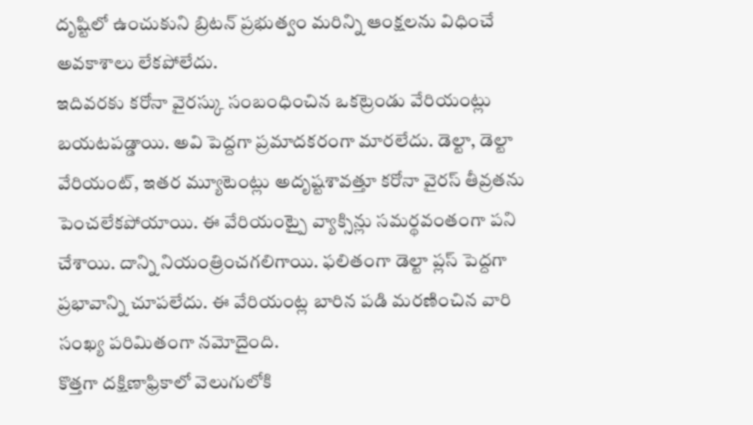దృష్టిలో ఉంచుకుని బ్రిటన్ ప్రభుత్వం మరిన్ని ఆంక్షలను విధించే అవకాశాలు లేకపోలేదు.
ఇదివరకు కరోనా వైరస్కు సంబంధించిన ఒకట్రెండు వేరియంట్లు బయటపడ్డాయి. అవి పెద్దగా ప్రమాదకరంగా మారలేదు. డెల్టా, డెల్టా వేరియంట్, ఇతర మ్యూటెంట్లు అదృష్టశావత్తూ కరోనా వైరస్ తీవ్రతను పెంచలేకపోయాయి. ఈ వేరియంట్పై వ్యాక్సిన్లు సమర్థవంతంగా పని చేశాయి. దాన్ని నియంత్రించగలిగాయి. ఫలితంగా డెల్టా ప్లస్ పెద్దగా ప్రభావాన్ని చూపలేదు. ఈ వేరియంట్ల బారిన పడి మరణించిన వారి సంఖ్య పరిమితంగా నమోదైంది.
కొత్తగా దక్షిణాఫ్రికాలో వెలుగులోకి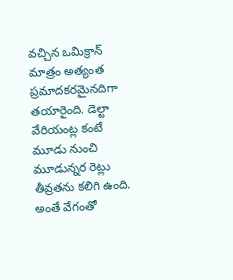వచ్చిన ఒమిక్రాన్ మాత్రం అత్యంత ప్రమాదకరమైనదిగా తయారైంది. డెల్టా వేరియంట్ల కంటే మూడు నుంచి మూడున్నర రెట్లు తీవ్రతను కలిగి ఉంది. అంతే వేగంతో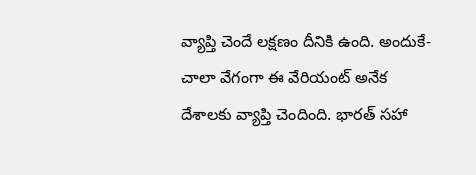వ్యాప్తి చెందే లక్షణం దీనికి ఉంది. అందుకే- చాలా వేగంగా ఈ వేరియంట్ అనేక దేశాలకు వ్యాప్తి చెందింది. భారత్ సహా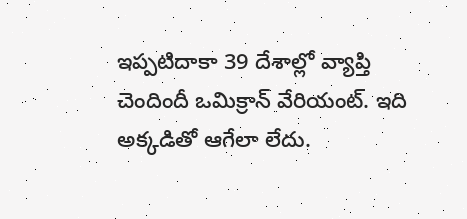ఇప్పటిదాకా 39 దేశాల్లో వ్యాప్తి చెందిందీ ఒమిక్రాన్ వేరియంట్. ఇది అక్కడితో ఆగేలా లేదు.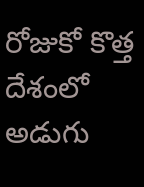రోజుకో కొత్త దేశంలో అడుగు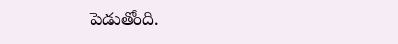పెడుతోంది.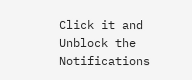Click it and Unblock the Notifications